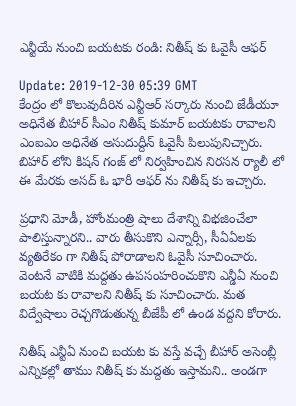ఎన్టీయే నుంచి బయటకు రండి: నితీష్ కు ఓవైసీ ఆఫర్

Update: 2019-12-30 05:39 GMT
కేంద్రం లో కొలువుదీరిన ఎన్టీఆర్ సర్కారు నుంచి జేడీయూ అధినేత బీహార్ సీఎం నితీష్ కుమార్ బయటకు రావాలని ఎంఐఎం అధినేత అసుదుద్దీన్ ఓవైసీ పిలుపునిచ్చారు. బిహార్ లోని కిషన్ గంజ్ లో నిర్వహించిన నిరసన ర్యాలీ లో ఈ మేరకు అసద్ ఓ భారీ ఆఫర్ ను నితీష్ కు ఇచ్చారు.

ప్రధాని మోడీ, హోంమంత్రి షాలు దేశాన్ని విభజించేలా పాలిస్తున్నారని.. వారు తీసుకొని ఎన్నార్సీ, సీఏఏలకు వ్యతిరేకం గా నితీష్ పోరాడాలని ఓవైసీ సూచించారు. వెంటనే వాటికి మద్దతు ఉపసంహరించుకొని ఎన్డీఏ నుంచి బయట కు రావాలని నితీష్ కు సూచించారు. మత విద్వేషాలు రెచ్చగొడుతున్న బీజేపీ లో ఉండ వద్దని కోరారు.

నితీష్ ఎన్టీఏ నుంచి బయట కు వస్తే వచ్చే బీహార్ అసెంబ్లీ ఎన్నికల్లో తాము నితీష్ కు మద్దతు ఇస్తామని.. అండగా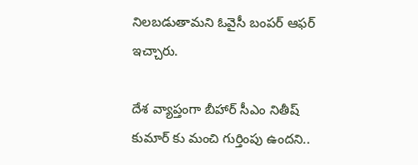నిలబడుతామని ఓవైసీ బంపర్ ఆఫర్ ఇచ్చారు.

దేశ వ్యాప్తంగా బీహార్ సీఎం నితీష్ కుమార్ కు మంచి గుర్తింపు ఉందని..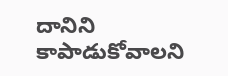దానిని కాపాడుకోవాలని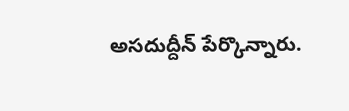అసదుద్దీన్ పేర్కొన్నారు.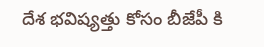దేశ భవిష్యత్తు కోసం బీజేపీ కి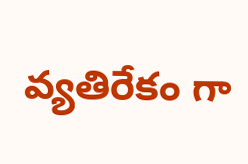వ్యతిరేకం గా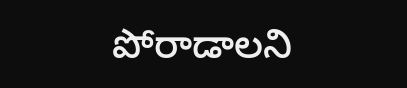పోరాడాలని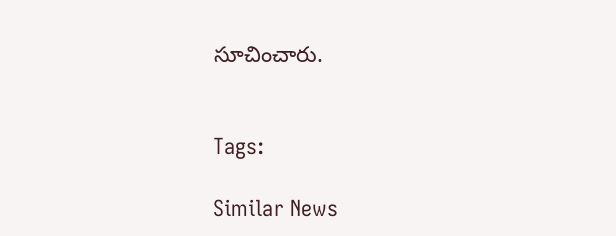సూచించారు.


Tags:

Similar News